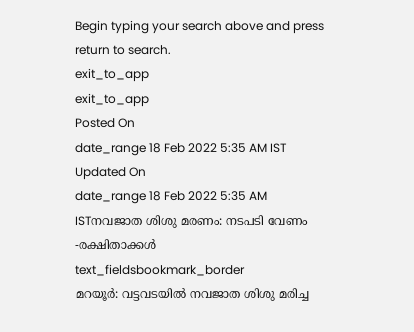Begin typing your search above and press return to search.
exit_to_app
exit_to_app
Posted On
date_range 18 Feb 2022 5:35 AM IST Updated On
date_range 18 Feb 2022 5:35 AM ISTനവജാത ശിശു മരണം: നടപടി വേണം -രക്ഷിതാക്കൾ
text_fieldsbookmark_border
മറയൂർ: വട്ടവടയിൽ നവജാത ശിശു മരിച്ച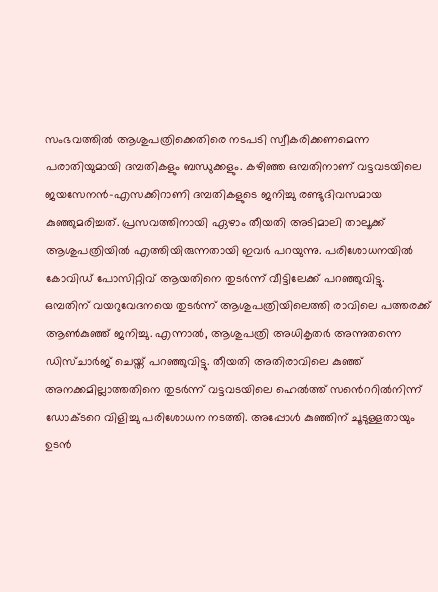സംഭവത്തിൽ ആശുപത്രിക്കെതിരെ നടപടി സ്വീകരിക്കണമെന്ന പരാതിയുമായി ദമ്പതികളും ബന്ധുക്കളും. കഴിഞ്ഞ ഒമ്പതിനാണ് വട്ടവടയിലെ ജയസേനൻ-എസക്കിറാണി ദമ്പതികളുടെ ജനിച്ചു രണ്ടുദിവസമായ കുഞ്ഞുമരിച്ചത്. പ്രസവത്തിനായി ഏഴാം തീയതി അടിമാലി താലൂക്ക് ആശുപത്രിയിൽ എത്തിയിരുന്നതായി ഇവർ പറയുന്നു. പരിശോധനയിൽ കോവിഡ് പോസിറ്റിവ് ആയതിനെ തുടർന്ന് വീട്ടിലേക്ക് പറഞ്ഞുവിട്ടു. ഒമ്പതിന് വയറുവേദനയെ തുടർന്ന് ആശുപത്രിയിലെത്തി രാവിലെ പത്തരക്ക് ആൺകുഞ്ഞ് ജനിച്ചു. എന്നാൽ, ആശുപത്രി അധികൃതർ അന്നുതന്നെ ഡിസ്ചാർജ് ചെയ്ത് പറഞ്ഞുവിട്ടു. തീയതി അതിരാവിലെ കുഞ്ഞ് അനക്കമില്ലാത്തതിനെ തുടർന്ന് വട്ടവടയിലെ ഹെൽത്ത് സൻെററിൽനിന്ന് ഡോക്ടറെ വിളിച്ചു പരിശോധന നടത്തി. അപ്പോൾ കുഞ്ഞിന് ചൂടുള്ളതായും ഉടൻ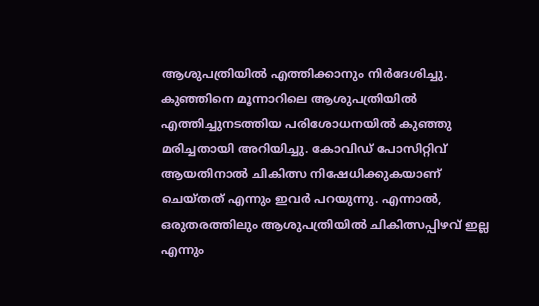ആശുപത്രിയിൽ എത്തിക്കാനും നിർദേശിച്ചു. കുഞ്ഞിനെ മൂന്നാറിലെ ആശുപത്രിയിൽ എത്തിച്ചുനടത്തിയ പരിശോധനയിൽ കുഞ്ഞു മരിച്ചതായി അറിയിച്ചു. കോവിഡ് പോസിറ്റിവ് ആയതിനാൽ ചികിത്സ നിഷേധിക്കുകയാണ് ചെയ്തത് എന്നും ഇവർ പറയുന്നു. എന്നാൽ, ഒരുതരത്തിലും ആശുപത്രിയിൽ ചികിത്സപ്പിഴവ് ഇല്ല എന്നും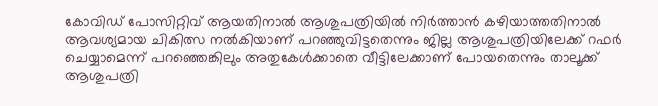കോവിഡ് പോസിറ്റിവ് ആയതിനാൽ ആശുപത്രിയിൽ നിർത്താൻ കഴിയാത്തതിനാൽ ആവശ്യമായ ചികിത്സ നൽകിയാണ് പറഞ്ഞുവിട്ടതെന്നും ജില്ല ആശുപത്രിയിലേക്ക് റഫർ ചെയ്യാമെന്ന് പറഞ്ഞെങ്കിലും അതുകേൾക്കാതെ വീട്ടിലേക്കാണ് പോയതെന്നും താലൂക്ക് ആശുപത്രി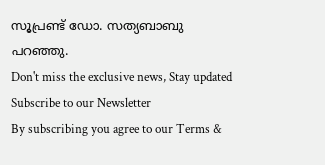സൂപ്രണ്ട് ഡോ. സത്യബാബു പറഞ്ഞു.
Don't miss the exclusive news, Stay updated
Subscribe to our Newsletter
By subscribing you agree to our Terms &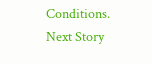Conditions.
Next Story